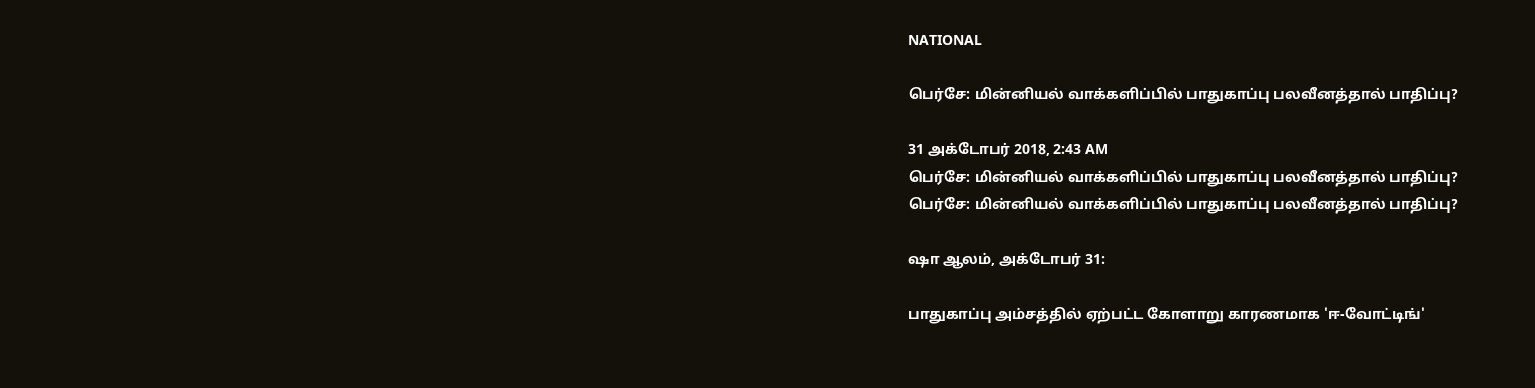NATIONAL

பெர்சே: மின்னியல் வாக்களிப்பில் பாதுகாப்பு பலவீனத்தால் பாதிப்பு?

31 அக்டோபர் 2018, 2:43 AM
பெர்சே: மின்னியல் வாக்களிப்பில் பாதுகாப்பு பலவீனத்தால் பாதிப்பு?
பெர்சே: மின்னியல் வாக்களிப்பில் பாதுகாப்பு பலவீனத்தால் பாதிப்பு?

ஷா ஆலம், அக்டோபர் 31:

பாதுகாப்பு அம்சத்தில் ஏற்பட்ட கோளாறு காரணமாக 'ஈ-வோட்டிங்'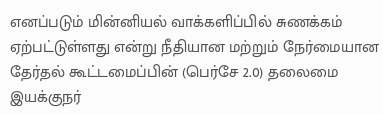எனப்படும் மின்னியல் வாக்களிப்பில் சுணக்கம் ஏற்பட்டுள்ளது என்று நீதியான மற்றும் நேர்மையான தேர்தல் கூட்டமைப்பின் (பெர்சே 2.0) தலைமை இயக்குநர்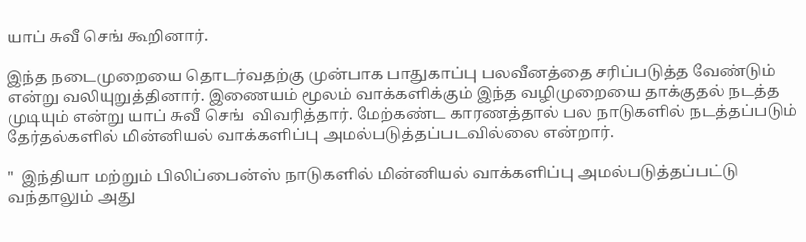யாப் சுவீ செங் கூறினார்.

இந்த நடைமுறையை தொடர்வதற்கு முன்பாக பாதுகாப்பு பலவீனத்தை சரிப்படுத்த வேண்டும் என்று வலியுறுத்தினார். இணையம் மூலம் வாக்களிக்கும் இந்த வழிமுறையை தாக்குதல் நடத்த முடியும் என்று யாப் சுவீ செங்  விவரித்தார். மேற்கண்ட காரணத்தால் பல நாடுகளில் நடத்தப்படும் தேர்தல்களில் மின்னியல் வாக்களிப்பு அமல்படுத்தப்படவில்லை என்றார்.

"  இந்தியா மற்றும் பிலிப்பைன்ஸ் நாடுகளில் மின்னியல் வாக்களிப்பு அமல்படுத்தப்பட்டு வந்தாலும் அது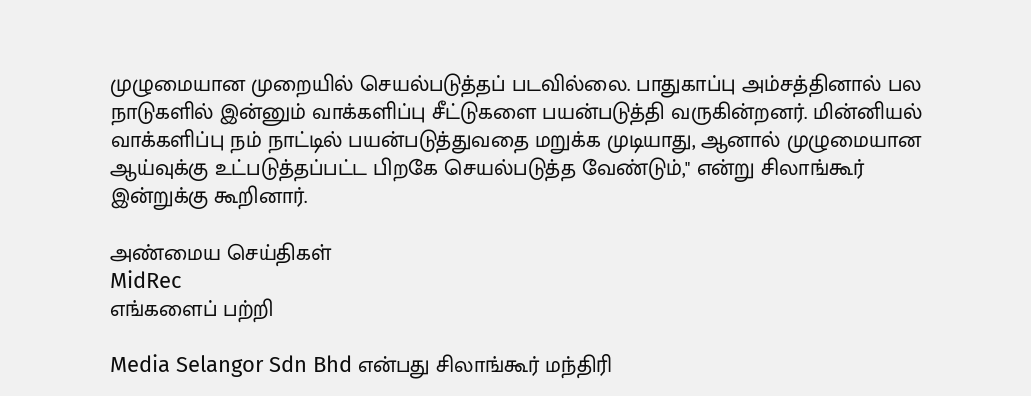முழுமையான முறையில் செயல்படுத்தப் படவில்லை. பாதுகாப்பு அம்சத்தினால் பல நாடுகளில் இன்னும் வாக்களிப்பு சீட்டுகளை பயன்படுத்தி வருகின்றனர். மின்னியல் வாக்களிப்பு நம் நாட்டில் பயன்படுத்துவதை மறுக்க முடியாது, ஆனால் முழுமையான ஆய்வுக்கு உட்படுத்தப்பட்ட பிறகே செயல்படுத்த வேண்டும்," என்று சிலாங்கூர் இன்றுக்கு கூறினார்.

அண்மைய செய்திகள்
MidRec
எங்களைப் பற்றி

Media Selangor Sdn Bhd என்பது சிலாங்கூர் மந்திரி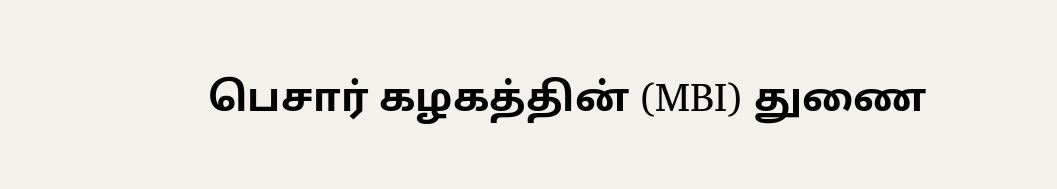பெசார் கழகத்தின் (MBI) துணை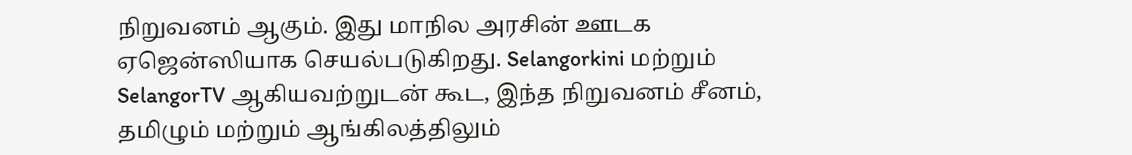நிறுவனம் ஆகும். இது மாநில அரசின் ஊடக ஏஜென்ஸியாக செயல்படுகிறது. Selangorkini மற்றும் SelangorTV ஆகியவற்றுடன் கூட, இந்த நிறுவனம் சீனம், தமிழும் மற்றும் ஆங்கிலத்திலும்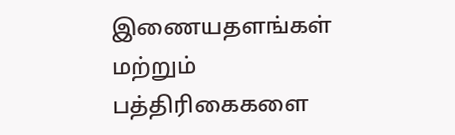இணையதளங்கள் மற்றும் பத்திரிகைகளை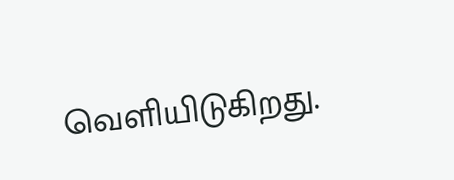வெளியிடுகிறது.